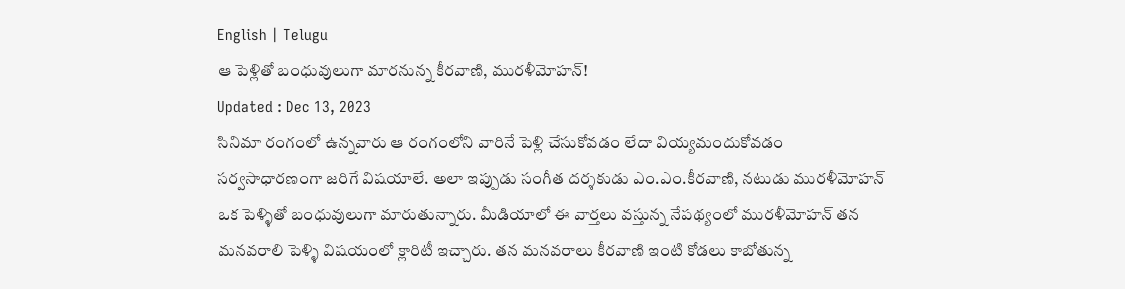English | Telugu
ఆ పెళ్లితో బంధువులుగా మారనున్న కీరవాణి, మురళీమోహన్!
Updated : Dec 13, 2023
సినిమా రంగంలో ఉన్నవారు ఆ రంగంలోని వారినే పెళ్లి చేసుకోవడం లేదా వియ్యమందుకోవడం సర్వసాధారణంగా జరిగే విషయాలే. అలా ఇప్పుడు సంగీత దర్శకుడు ఎం.ఎం.కీరవాణి, నటుడు మురళీమోహన్ ఒక పెళ్ళితో బంధువులుగా మారుతున్నారు. మీడియాలో ఈ వార్తలు వస్తున్న నేపథ్యంలో మురళీమోహన్ తన మనవరాలి పెళ్ళి విషయంలో క్లారిటీ ఇచ్చారు. తన మనవరాలు కీరవాణి ఇంటి కోడలు కాబోతున్న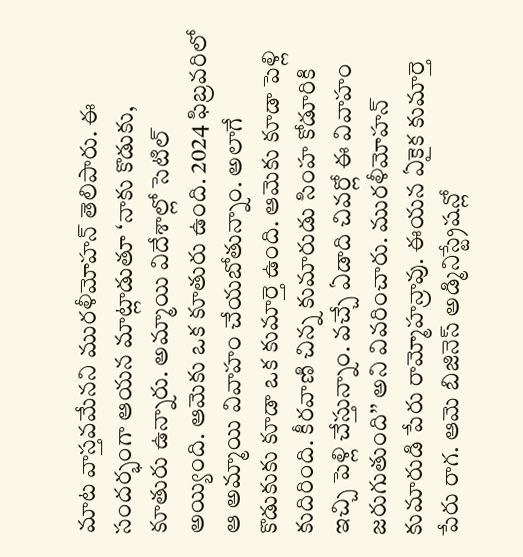మాట వాస్తవమేనని మురళీమోహన్ తెలిపారు. ఈ సందర్భంగా ఆయన మాట్లాడుతూ ‘నాకు కొడుకు, కూతురు ఉన్నారు. అమ్మాయి విదేశాల్లో సెటిల్ అయ్యింది. ఆమెకు ఒక కూతురు ఉంది. 2024 ఫిబ్రవరిలో ఆ అమ్మాయి వివాహం చేయబోతున్నాం. అలాగే కొడుకుకు కూడా ఒక కుమార్తె ఉంది. ఆమెకు కూడా పెళ్లి కుదిరింది. కీరవాణి చిన్న కుమారుడు సింహ కోడూరికి ఇచ్చి పెళ్లి చేస్తున్నాం. వచ్చే ఏడాది చివర్లో ఈ వివాహం జరుగుతుంది’’ అని వివరించారు. మురళీమోహన్ కుమారుడి పేరు రామ్మోహన్రావు. ఈయన ఏకైక కుమార్తె పేరు రాగ. ఆమె బిజినెస్ అడ్మినిస్ట్రేషన్లో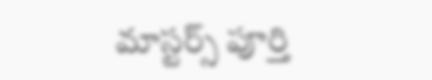మాస్టర్స్ పూర్తి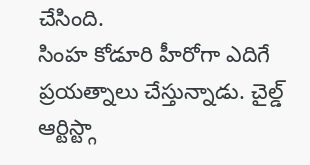చేసింది.
సింహ కోడూరి హీరోగా ఎదిగే ప్రయత్నాలు చేస్తున్నాడు. చైల్డ్ ఆర్టిస్ట్గా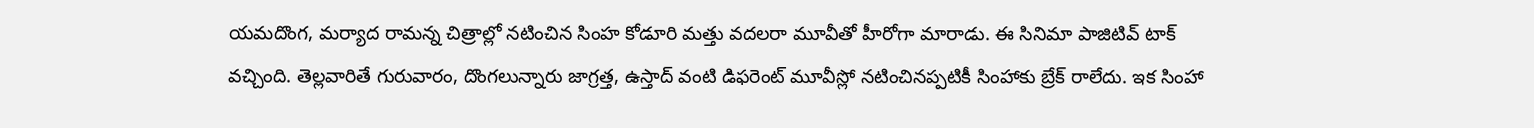యమదొంగ, మర్యాద రామన్న చిత్రాల్లో నటించిన సింహ కోడూరి మత్తు వదలరా మూవీతో హీరోగా మారాడు. ఈ సినిమా పాజిటివ్ టాక్ వచ్చింది. తెల్లవారితే గురువారం, దొంగలున్నారు జాగ్రత్త, ఉస్తాద్ వంటి డిఫరెంట్ మూవీస్లో నటించినప్పటికీ సింహాకు బ్రేక్ రాలేదు. ఇక సింహా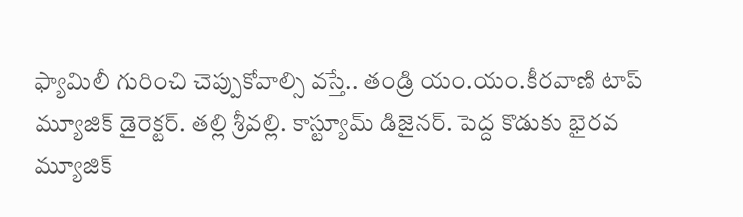ఫ్యామిలీ గురించి చెప్పుకోవాల్సి వస్తే.. తండ్రి యం.యం.కీరవాణి టాప్ మ్యూజిక్ డైరెక్టర్. తల్లి శ్రీవల్లి. కాస్ట్యూమ్ డిజైనర్. పెద్ద కొడుకు భైరవ మ్యూజిక్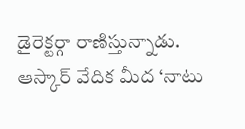డైరెక్టర్గా రాణిస్తున్నాడు. ఆస్కార్ వేదిక మీద ‘నాటు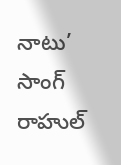నాటు’ సాంగ్ రాహుల్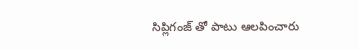సిప్లిగంజ్ తో పాటు ఆలపించారు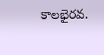కాలభైరవ.